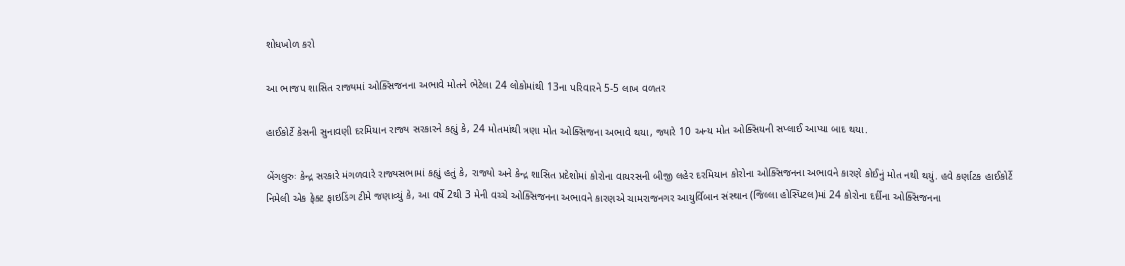શોધખોળ કરો

આ ભાજપ શાસિત રાજ્યમાં ઓક્સિજનના અભાવે મોતને ભેટેલા 24 લોકોમાંથી 13ના પરિવારને 5-5 લાખ વળતર

હાઈકોર્ટે કેસની સુનાવણી દરમિયાન રાજ્ય સરકારને કહ્યું કે, 24 મોતમાંથી ત્રણા મોત ઓક્સિજના અભાવે થયા, જ્યારે 10 અન્ય મોત ઓક્સિયની સપ્લાઈ આપ્યા બાદ થયા.

બેંગલુરુઃ કેન્દ્ર સરકારે મંગળવારે રાજ્યસભામાં કહ્યું હતું કે, રાજ્યો અને કેન્દ્ર શાસિત પ્રદેશોમાં કોરોના વાયરસની બીજી લહેર દરમિયાન કોરોના ઓક્સિજનના અભાવને કારણે કોઈનું મોત નથી થયું. હવે કર્ણાટક હાઈકોર્ટે નિમેલી એક ફેક્ટ ફાઇડિંગ ટીમે જણાવ્યું કે, આ વર્ષે 2થી 3 મેની વચ્ચે ઓક્સિજનના અભાવને કારણએ ચામરાજનગર આયુર્વિબાન સંસ્થાન (જિલ્લા હોસ્પિટલ)માં 24 કોરોના દર્દીના ઓક્સિજનના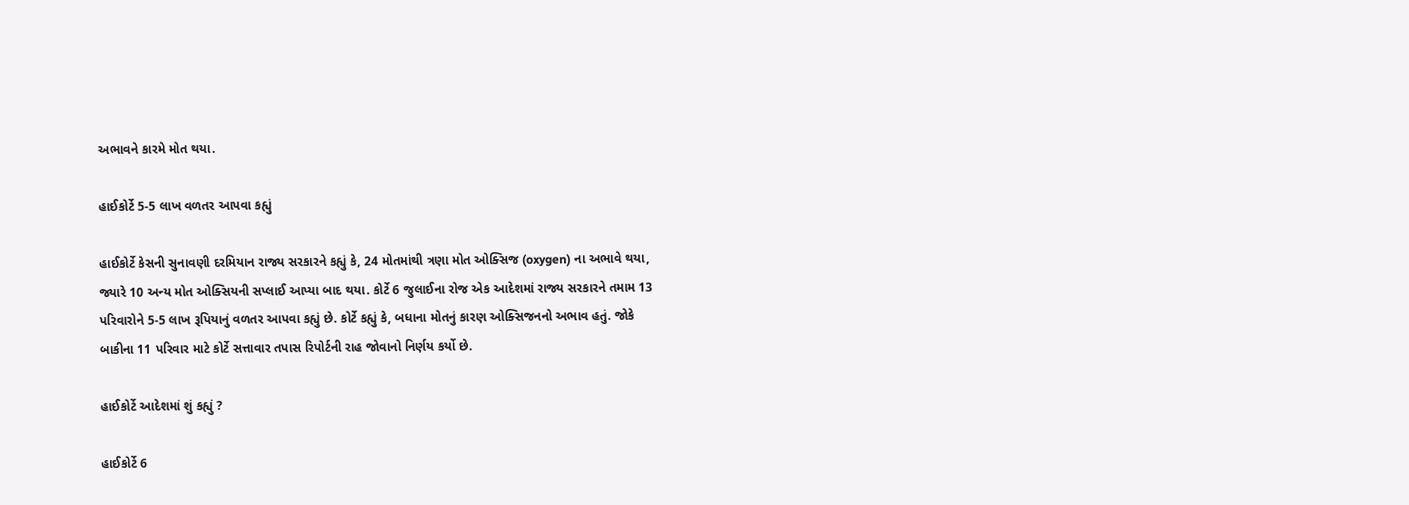અભાવને કારમે મોત થયા.

હાઈકોર્ટે 5-5 લાખ વળતર આપવા કહ્યું

હાઈકોર્ટે કેસની સુનાવણી દરમિયાન રાજ્ય સરકારને કહ્યું કે, 24 મોતમાંથી ત્રણા મોત ઓક્સિજ (oxygen) ના અભાવે થયા, જ્યારે 10 અન્ય મોત ઓક્સિયની સપ્લાઈ આપ્યા બાદ થયા. કોર્ટે 6 જુલાઈના રોજ એક આદેશમાં રાજ્ય સરકારને તમામ 13 પરિવારોને 5-5 લાખ રૂપિયાનું વળતર આપવા કહ્યું છે. કોર્ટે કહ્યું કે, બધાના મોતનું કારણ ઓક્સિજનનો અભાવ હતું. જોકે બાકીના 11 પરિવાર માટે કોર્ટે સત્તાવાર તપાસ રિપોર્ટની રાહ જોવાનો નિર્ણય કર્યો છે.

હાઈકોર્ટે આદેશમાં શું કહ્યું ?

હાઈકોર્ટે 6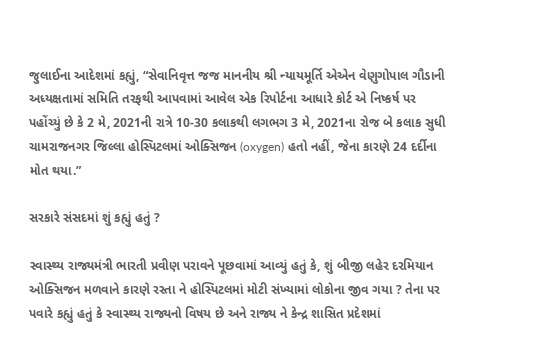જુલાઈના આદેશમાં કહ્યું, “સેવાનિવૃત્ત જજ માનનીય શ્રી ન્યાયમૂર્તિ એએન વેણુગોપાલ ગૌડાની અધ્યક્ષતામાં સમિતિ તરફથી આપવામાં આવેલ એક રિપોર્ટના આધારે કોર્ટ એ નિષ્કર્ષ પર પહોંચ્યું છે કે 2 મે, 2021ની રાત્રે 10-30 કલાકથી લગભગ 3 મે, 2021ના રોજ બે કલાક સુધી ચામરાજનગર જિલ્લા હોસ્પિટલમાં ઓક્સિજન (oxygen) હતો નહીં, જેના કારણે 24 દર્દીના મોત થયા.”

સરકારે સંસદમાં શું કહ્યું હતું ?

સ્વાસ્થ્ય રાજ્યમંત્રી ભારતી પ્રવીણ પરાવને પૂછવામાં આવ્યું હતું કે, શું બીજી લહેર દરમિયાન ઓક્સિજન મળવાને કારણે રસ્તા ને હોસ્પિટલમાં મોટી સંખ્યામાં લોકોના જીવ ગયા ? તેના પર પવારે કહ્યું હતું કે સ્વાસ્થ્ય રાજ્યનો વિષય છે અને રાજ્ય ને કેન્દ્ર શાસિત પ્રદેશમાં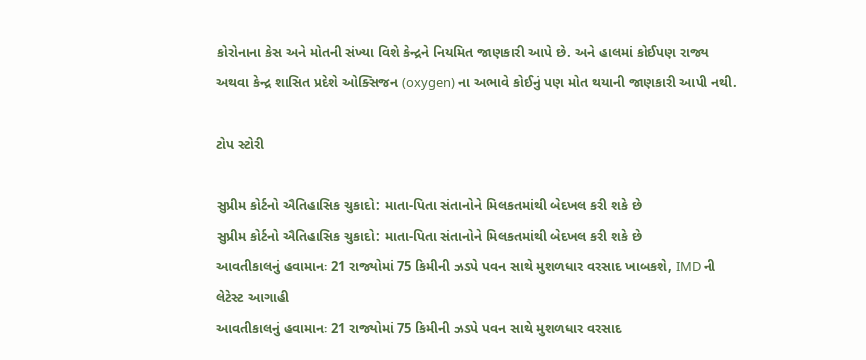કોરોનાના કેસ અને મોતની સંખ્યા વિશે કેન્દ્રને નિયમિત જાણકારી આપે છે. અને હાલમાં કોઈપણ રાજ્ય અથવા કેન્દ્ર શાસિત પ્રદેશે ઓક્સિજન (oxygen) ના અભાવે કોઈનું પણ મોત થયાની જાણકારી આપી નથી.

ટોપ સ્ટોરી

સુપ્રીમ કોર્ટનો ઐતિહાસિક ચુકાદો: માતા-પિતા સંતાનોને મિલકતમાંથી બેદખલ કરી શકે છે
સુપ્રીમ કોર્ટનો ઐતિહાસિક ચુકાદો: માતા-પિતા સંતાનોને મિલકતમાંથી બેદખલ કરી શકે છે
આવતીકાલનું હવામાનઃ 21 રાજ્યોમાં 75 કિમીની ઝડપે પવન સાથે મુશળધાર વરસાદ ખાબકશે, IMD ની લેટેસ્ટ આગાહી
આવતીકાલનું હવામાનઃ 21 રાજ્યોમાં 75 કિમીની ઝડપે પવન સાથે મુશળધાર વરસાદ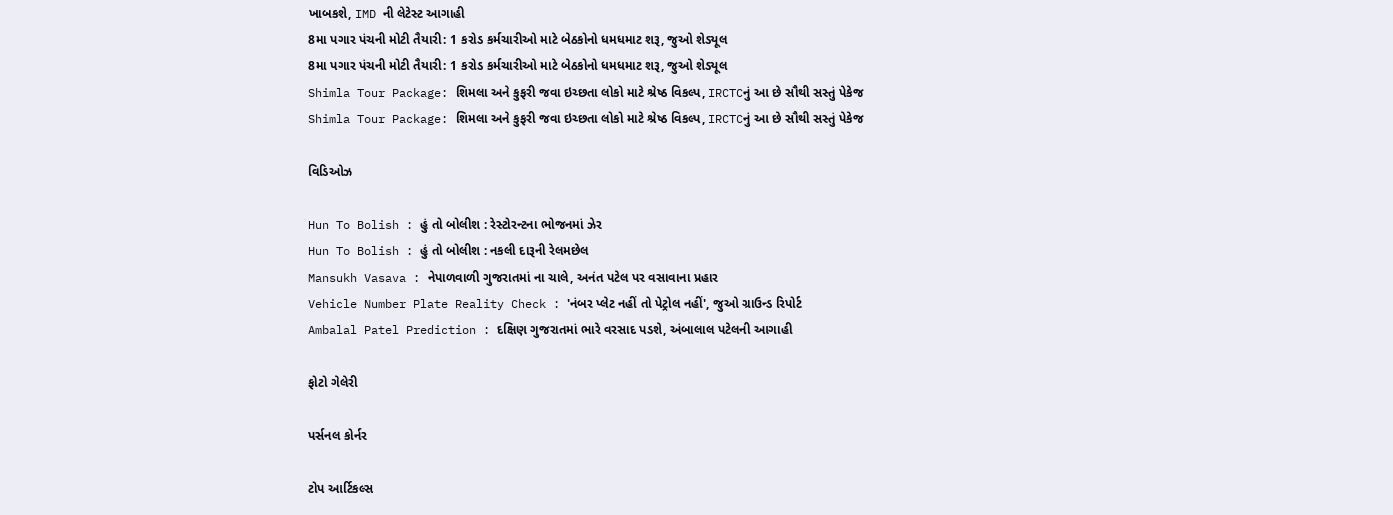ખાબકશે, IMD ની લેટેસ્ટ આગાહી
8મા પગાર પંચની મોટી તૈયારી: 1 કરોડ કર્મચારીઓ માટે બેઠકોનો ધમધમાટ શરૂ, જુઓ શેડ્યૂલ
8મા પગાર પંચની મોટી તૈયારી: 1 કરોડ કર્મચારીઓ માટે બેઠકોનો ધમધમાટ શરૂ, જુઓ શેડ્યૂલ
Shimla Tour Package: શિમલા અને કુફરી જવા ઇચ્છતા લોકો માટે શ્રેષ્ઠ વિકલ્પ, IRCTCનું આ છે સૌથી સસ્તું પેકેજ
Shimla Tour Package: શિમલા અને કુફરી જવા ઇચ્છતા લોકો માટે શ્રેષ્ઠ વિકલ્પ, IRCTCનું આ છે સૌથી સસ્તું પેકેજ

વિડિઓઝ

Hun To Bolish : હું તો બોલીશ : રેસ્ટોરન્ટના ભોજનમાં ઝેર
Hun To Bolish : હું તો બોલીશ : નકલી દારૂની રેલમછેલ
Mansukh Vasava : નેપાળવાળી ગુજરાતમાં ના ચાલે, અનંત પટેલ પર વસાવાના પ્રહાર
Vehicle Number Plate Reality Check : 'નંબર પ્લેટ નહીં તો પેટ્રોલ નહીં', જુઓ ગ્રાઉન્ડ રિપોર્ટ
Ambalal Patel Prediction : દક્ષિણ ગુજરાતમાં ભારે વરસાદ પડશે, અંબાલાલ પટેલની આગાહી

ફોટો ગેલેરી

પર્સનલ કોર્નર

ટોપ આર્ટિકલ્સ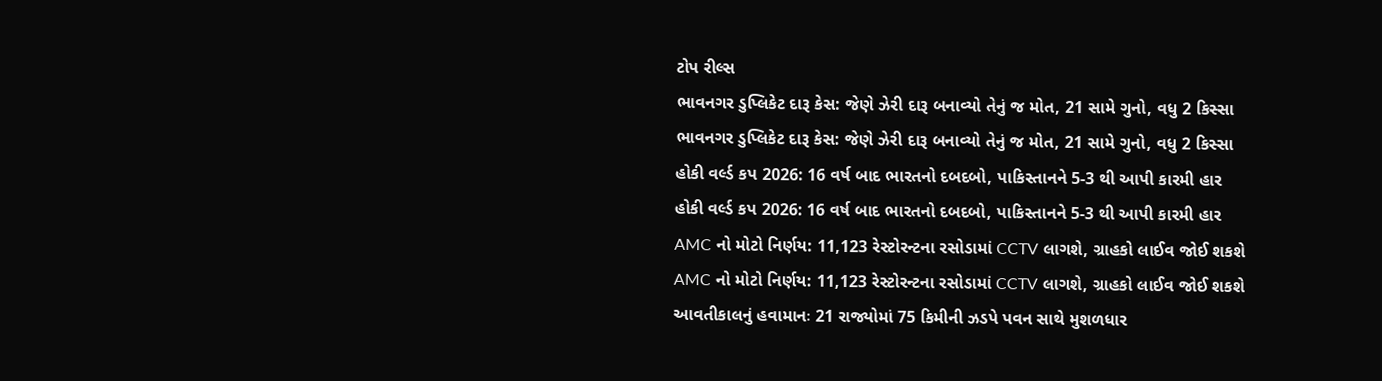ટોપ રીલ્સ
ભાવનગર ડુપ્લિકેટ દારૂ કેસ: જેણે ઝેરી દારૂ બનાવ્યો તેનું જ મોત, 21 સામે ગુનો, વધુ 2 કિસ્સા
ભાવનગર ડુપ્લિકેટ દારૂ કેસ: જેણે ઝેરી દારૂ બનાવ્યો તેનું જ મોત, 21 સામે ગુનો, વધુ 2 કિસ્સા
હોકી વર્લ્ડ કપ 2026: 16 વર્ષ બાદ ભારતનો દબદબો, પાકિસ્તાનને 5-3 થી આપી કારમી હાર
હોકી વર્લ્ડ કપ 2026: 16 વર્ષ બાદ ભારતનો દબદબો, પાકિસ્તાનને 5-3 થી આપી કારમી હાર
AMC નો મોટો નિર્ણય: 11,123 રેસ્ટોરન્ટના રસોડામાં CCTV લાગશે, ગ્રાહકો લાઈવ જોઈ શકશે
AMC નો મોટો નિર્ણય: 11,123 રેસ્ટોરન્ટના રસોડામાં CCTV લાગશે, ગ્રાહકો લાઈવ જોઈ શકશે
આવતીકાલનું હવામાનઃ 21 રાજ્યોમાં 75 કિમીની ઝડપે પવન સાથે મુશળધાર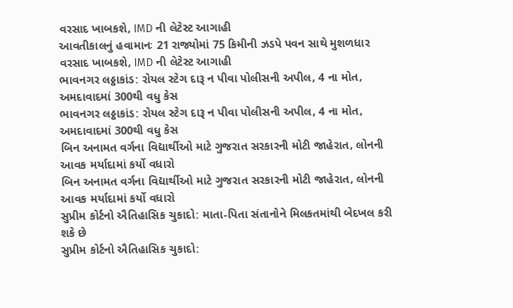વરસાદ ખાબકશે, IMD ની લેટેસ્ટ આગાહી
આવતીકાલનું હવામાનઃ 21 રાજ્યોમાં 75 કિમીની ઝડપે પવન સાથે મુશળધાર વરસાદ ખાબકશે, IMD ની લેટેસ્ટ આગાહી
ભાવનગર લઠ્ઠાકાંડ: રોયલ સ્ટેગ દારૂ ન પીવા પોલીસની અપીલ, 4 ના મોત, અમદાવાદમાં 300થી વધુ કેસ
ભાવનગર લઠ્ઠાકાંડ: રોયલ સ્ટેગ દારૂ ન પીવા પોલીસની અપીલ, 4 ના મોત, અમદાવાદમાં 300થી વધુ કેસ
બિન અનામત વર્ગના વિદ્યાર્થીઓ માટે ગુજરાત સરકારની મોટી જાહેરાત, લોનની આવક મર્યાદામાં કર્યો વધારો
બિન અનામત વર્ગના વિદ્યાર્થીઓ માટે ગુજરાત સરકારની મોટી જાહેરાત, લોનની આવક મર્યાદામાં કર્યો વધારો
સુપ્રીમ કોર્ટનો ઐતિહાસિક ચુકાદો: માતા-પિતા સંતાનોને મિલકતમાંથી બેદખલ કરી શકે છે
સુપ્રીમ કોર્ટનો ઐતિહાસિક ચુકાદો: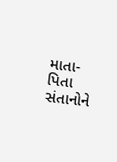માતા-પિતા સંતાનોને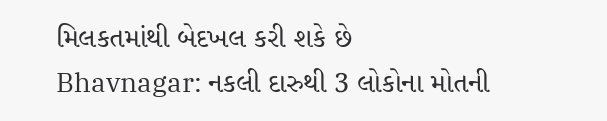મિલકતમાંથી બેદખલ કરી શકે છે
Bhavnagar: નકલી દારુથી 3 લોકોના મોતની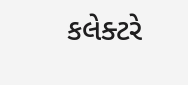કલેક્ટરે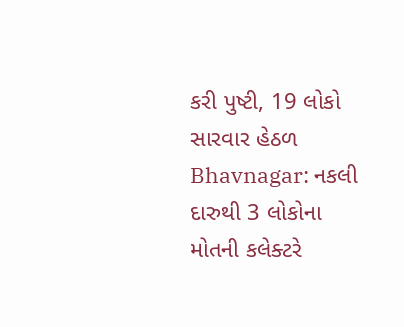કરી પુષ્ટી, 19 લોકો સારવાર હેઠળ
Bhavnagar: નકલી દારુથી 3 લોકોના મોતની કલેક્ટરે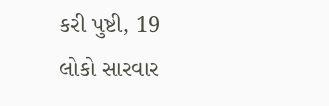કરી પુષ્ટી, 19 લોકો સારવાર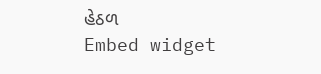હેઠળ
Embed widget